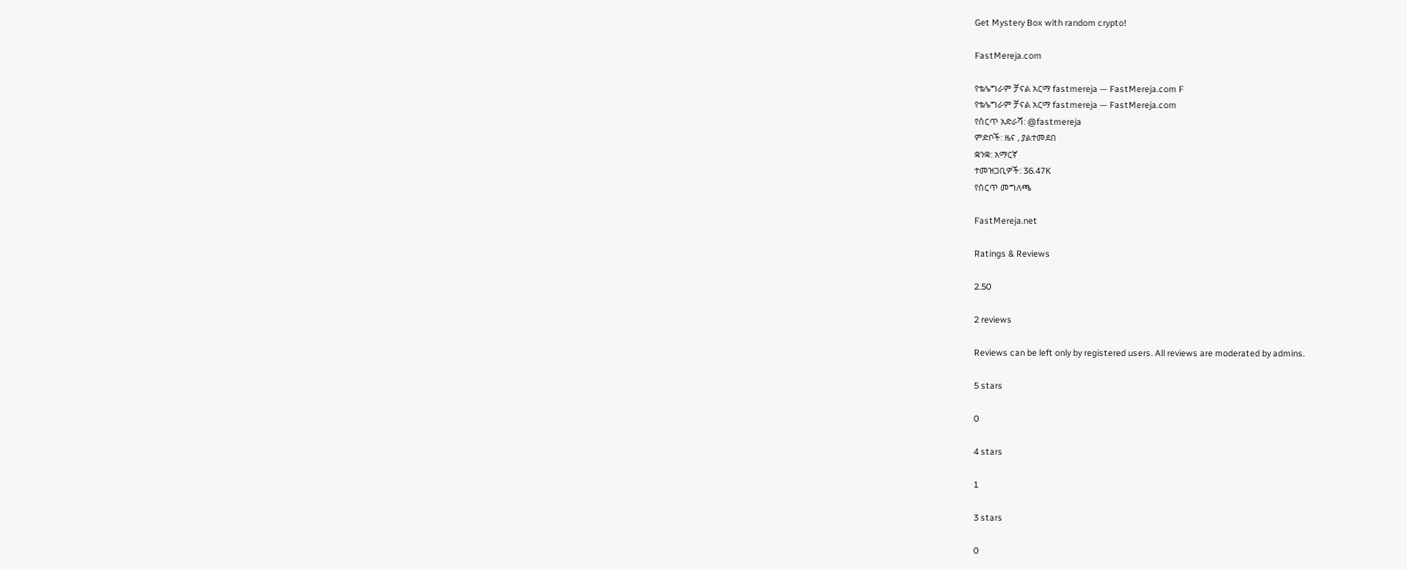Get Mystery Box with random crypto!

FastMereja.com

የቴሌግራም ቻናል አርማ fastmereja — FastMereja.com F
የቴሌግራም ቻናል አርማ fastmereja — FastMereja.com
የሰርጥ አድራሻ: @fastmereja
ምድቦች: ዜና , ያልተመደበ
ቋንቋ: አማርኛ
ተመዝጋቢዎች: 36.47K
የሰርጥ መግለጫ

FastMereja.net

Ratings & Reviews

2.50

2 reviews

Reviews can be left only by registered users. All reviews are moderated by admins.

5 stars

0

4 stars

1

3 stars

0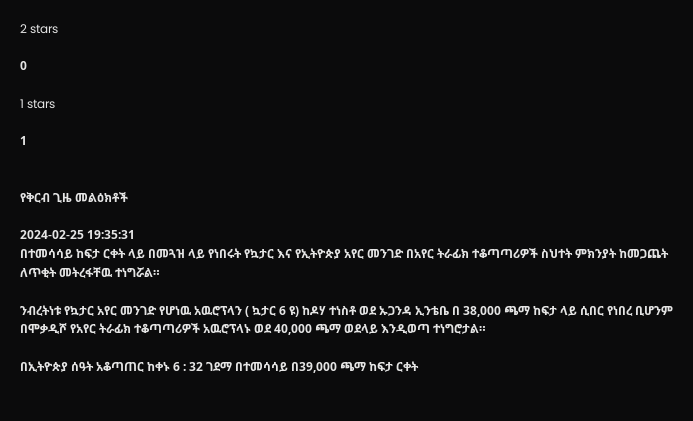2 stars

0

1 stars

1


የቅርብ ጊዜ መልዕክቶች

2024-02-25 19:35:31
በተመሳሳይ ከፍታ ርቀት ላይ በመጓዝ ላይ የነበሩት የኳታር እና የኢትዮጵያ አየር መንገድ በአየር ትራፊክ ተቆጣጣሪዎች ስህተት ምክንያት ከመጋጨት ለጥቂት መትረፋቸዉ ተነግሯል።

ንብረትነቱ የኳታር አየር መንገድ የሆነዉ አዉሮፕላን ( ኳታር 6 ዩ) ከዶሃ ተነስቶ ወደ ኡጋንዳ ኢንቴቤ በ 38,000 ጫማ ከፍታ ላይ ሲበር የነበረ ቢሆንም በሞቃዲሾ የአየር ትራፊክ ተቆጣጣሪዎች አዉሮፕላኑ ወደ 40,000 ጫማ ወደላይ እንዲወጣ ተነግሮታል።

በኢትዮጵያ ሰዓት አቆጣጠር ከቀኑ 6 : 32 ገደማ በተመሳሳይ በ39,000 ጫማ ከፍታ ርቀት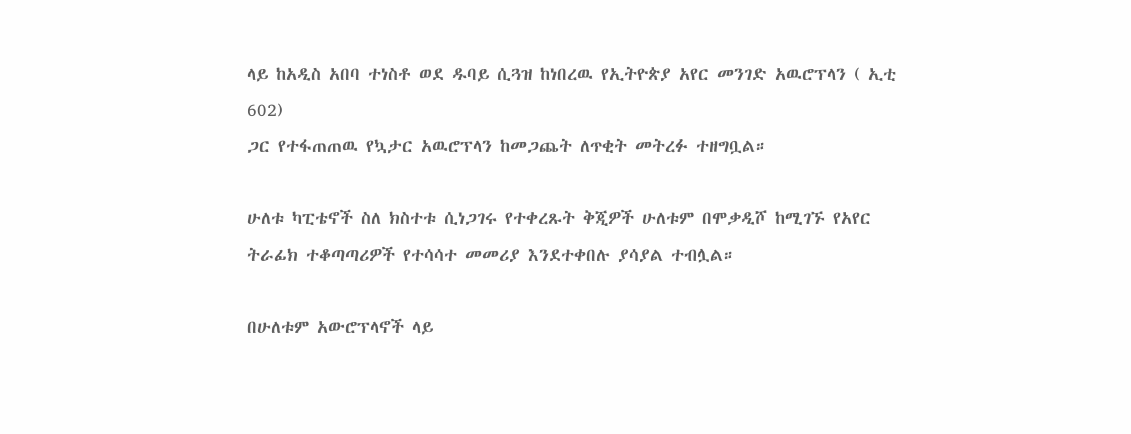ላይ ከአዲስ አበባ ተነስቶ ወደ ዱባይ ሲጓዝ ከነበረዉ የኢትዮጵያ አየር መንገድ አዉሮፕላን ( ኢቲ 602)
ጋር የተፋጠጠዉ የኳታር አዉሮፕላን ከመጋጨት ለጥቂት መትረፉ ተዘግቧል።

ሁለቱ ካፒቴኖች ስለ ክስተቱ ሲነጋገሩ የተቀረጹት ቅጂዎች ሁለቱም በሞቃዲሾ ከሚገኙ የአየር ትራፊክ ተቆጣጣሪዎች የተሳሳተ መመሪያ እንደተቀበሉ ያሳያል ተብሏል።

በሁለቱም አውሮፕላኖች ላይ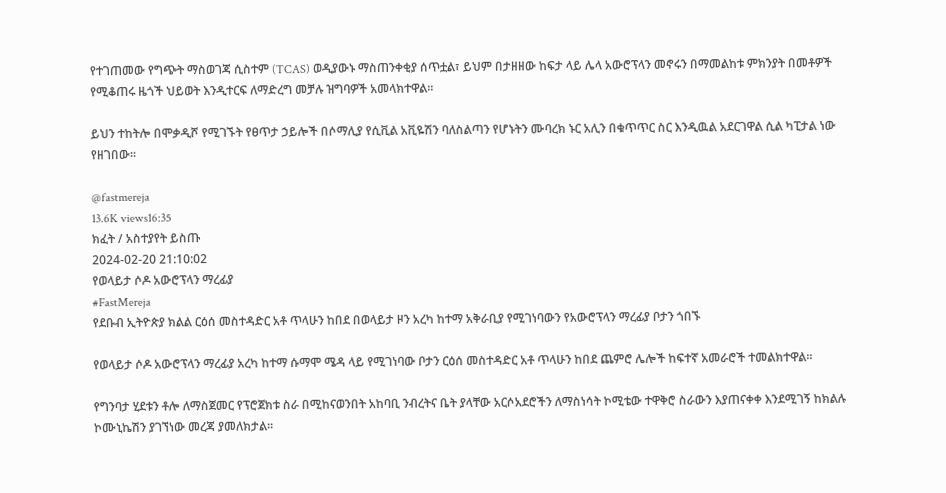የተገጠመው የግጭት ማስወገጃ ሲስተም (TCAS) ወዲያውኑ ማስጠንቀቂያ ሰጥቷል፣ ይህም በታዘዘው ከፍታ ላይ ሌላ አውሮፕላን መኖሩን በማመልከቱ ምክንያት በመቶዎች የሚቆጠሩ ዜጎች ህይወት እንዲተርፍ ለማድረግ መቻሉ ዝግባዎች አመላክተዋል።

ይህን ተከትሎ በሞቃዲሾ የሚገኙት የፀጥታ ኃይሎች በሶማሊያ የሲቪል አቪዬሽን ባለስልጣን የሆኑትን ሙባረክ ኑር አሊን በቁጥጥር ስር እንዲዉል አደርገዋል ሲል ካፒታል ነው የዘገበው።

@fastmereja
13.6K views16:35
ክፈት / አስተያየት ይስጡ
2024-02-20 21:10:02
የወላይታ ሶዶ አውሮፕላን ማረፊያ
#FastMereja
የደቡብ ኢትዮጵያ ክልል ርዕሰ መስተዳድር አቶ ጥላሁን ከበደ በወላይታ ዞን አረካ ከተማ አቅራቢያ የሚገነባውን የአውሮፕላን ማረፊያ ቦታን ጎበኙ

የወላይታ ሶዶ አውሮፕላን ማረፊያ አረካ ከተማ ሱማሞ ሜዳ ላይ የሚገነባው ቦታን ርዕሰ መስተዳድር አቶ ጥላሁን ከበደ ጨምሮ ሌሎች ከፍተኛ አመራሮች ተመልክተዋል።

የግንባታ ሂደቱን ቶሎ ለማስጀመር የፕሮጀክቱ ስራ በሚከናወንበት አከባቢ ንብረትና ቤት ያላቸው አርሶአደሮችን ለማስነሳት ኮሚቴው ተዋቅሮ ስራውን እያጠናቀቀ እንደሚገኝ ከክልሉ ኮሙኒኬሽን ያገኘነው መረጃ ያመለክታል።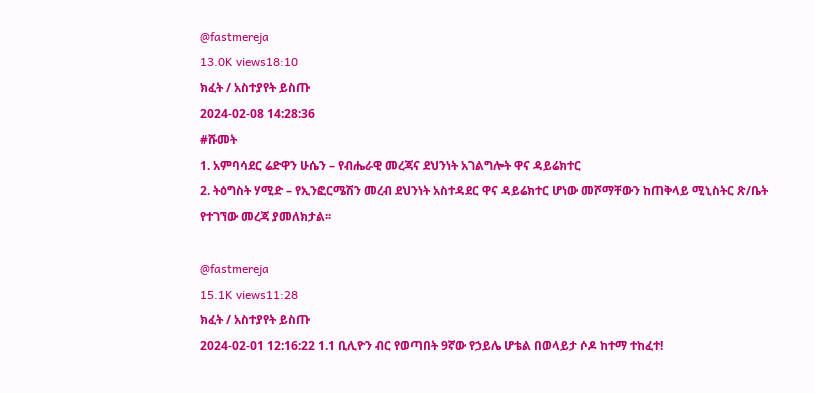@fastmereja
13.0K views18:10
ክፈት / አስተያየት ይስጡ
2024-02-08 14:28:36
#ሹመት
1. አምባሳደር ሬድዋን ሁሴን – የብሔራዊ መረጃና ደህንነት አገልግሎት ዋና ዳይሬክተር
2. ትዕግስት ሃሚድ – የኢንፎርሜሽን መረብ ደህንነት አስተዳደር ዋና ዳይሬክተር ሆነው መሾማቸውን ከጠቅላይ ሚኒስትር ጽ/ቤት የተገኘው መረጃ ያመለክታል፡፡

@fastmereja
15.1K views11:28
ክፈት / አስተያየት ይስጡ
2024-02-01 12:16:22 1.1 ቢሊዮን ብር የወጣበት 9ኛው የኃይሌ ሆቴል በወላይታ ሶዶ ከተማ ተከፈተ!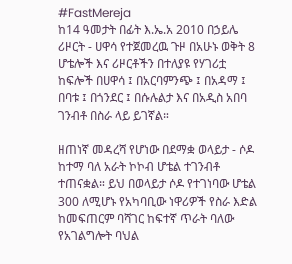#FastMereja
ከ14 ዓመታት በፊት እ.ኤ.አ 2010 በኃይሌ ሪዞርት - ሀዋሳ የተጀመረዉ ጉዞ በአሁኑ ወቅት 8 ሆቴሎች እና ሪዞርቶችን በተለያዩ የሃገሪቷ ከፍሎች በሀዋሳ ፤ በአርባምንጭ ፤ በአዳማ ፤ በባቱ ፤ በጎንደር ፤ በሱሉልታ እና በአዲስ አበባ ገንብቶ በስራ ላይ ይገኛል።

ዘጠነኛ መዳረሻ የሆነው በደማቋ ወላይታ - ሶዶ ከተማ ባለ አራት ኮኮብ ሆቴል ተገንብቶ ተጠናቋል። ይህ በወላይታ ሶዶ የተገነባው ሆቴል 300 ለሚሆኑ የአካባቢው ነዋሪዎች የስራ እድል ከመፍጠርም ባሻገር ከፍተኛ ጥራት ባለው የአገልግሎት ባህል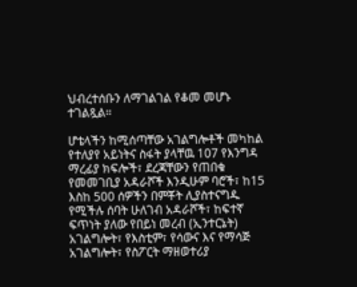ህብረተሰቡን ለማገልገል የቆመ መሆኑ ተገልጿል።

ሆቴላችን ከሚሰጣቸው አገልግሎቶች መካከል የተለያየ አይነትና ስፋት ያላቸዉ 107 የእንግዳ ማረፊያ ክፍሎች፣ ደረጃቸውን የጠበቁ የመመገቢያ አዳራሾች እንዲሁም ባሮች፣ ከ15 እስከ 500 ሰዎችን በምቾት ሊያስተናግዱ የሚችሉ ሰባት ሁለገብ አዳራሾች፣ ከፍተኛ ፍጥነት ያለው የበይነ መረብ (ኢንተርኔት) አገልግሎት፣ የእስቲም፣ የሳውና እና የማሳጅ አገልግሎት፣ የስፖርት ማዘወተሪያ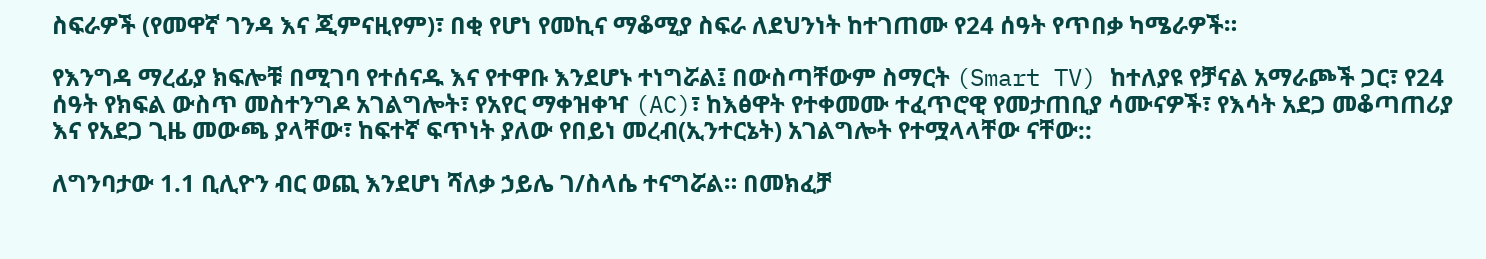ስፍራዎች (የመዋኛ ገንዳ እና ጂምናዚየም)፣ በቂ የሆነ የመኪና ማቆሚያ ስፍራ ለደህንነት ከተገጠሙ የ24 ሰዓት የጥበቃ ካሜራዎች።

የእንግዳ ማረፊያ ክፍሎቹ በሚገባ የተሰናዱ እና የተዋቡ እንደሆኑ ተነግሯል፤ በውስጣቸውም ስማርት (Smart TV) ከተለያዩ የቻናል አማራጮች ጋር፣ የ24 ሰዓት የክፍል ውስጥ መስተንግዶ አገልግሎት፣ የአየር ማቀዝቀዣ (AC)፣ ከእፅዋት የተቀመሙ ተፈጥሮዊ የመታጠቢያ ሳሙናዎች፣ የእሳት አደጋ መቆጣጠሪያ እና የአደጋ ጊዜ መውጫ ያላቸው፣ ከፍተኛ ፍጥነት ያለው የበይነ መረብ(ኢንተርኔት) አገልግሎት የተሟላላቸው ናቸው::

ለግንባታው 1.1 ቢሊዮን ብር ወጪ እንደሆነ ሻለቃ ኃይሌ ገ/ስላሴ ተናግሯል። በመክፈቻ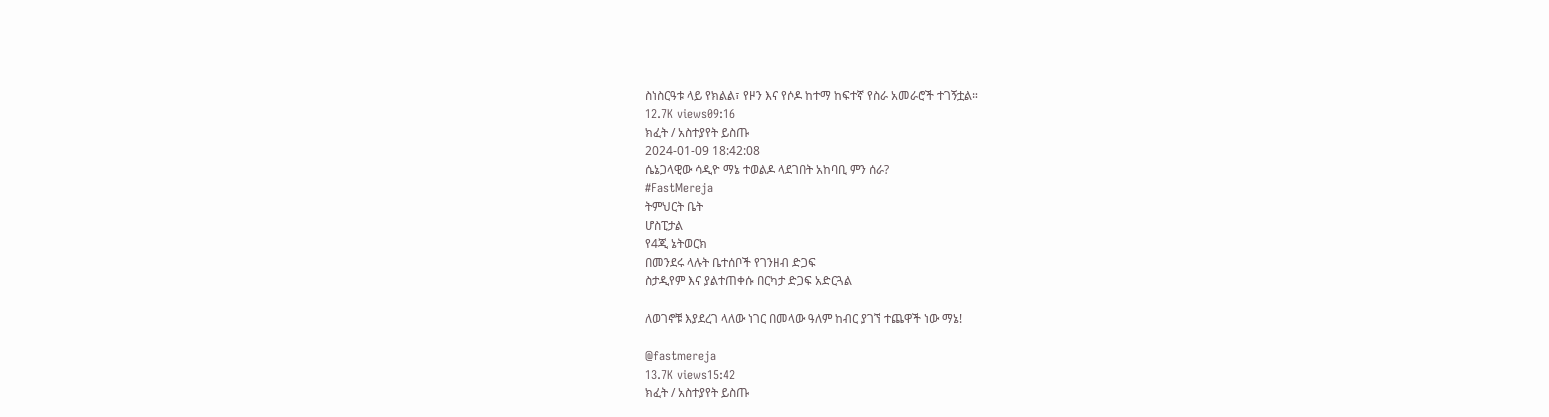ስነስርዓቱ ላይ የክልል፣ የዞን እና የሶዶ ከተማ ከፍተኛ የስራ አመራሮች ተገኝቷል።
12.7K views09:16
ክፈት / አስተያየት ይስጡ
2024-01-09 18:42:08
ሴኔጋላዊው ሳዲዮ ማኔ ተወልዶ ላደገበት አከባቢ ምን ሰራ?
#FastMereja
ትምህርት ቤት
ሆስፒታል
የ4ጂ ኔትወርክ
በመንደሩ ላሉት ቤተሰቦች የገንዘብ ድጋፍ
ስታዲየም እና ያልተጠቀሱ በርካታ ድጋፍ አድርጓል

ለወገኖቹ እያደረገ ላለው ነገር በመላው ዓለም ከብር ያገኘ ተጨዋች ነው ማኔ!

@fastmereja
13.7K views15:42
ክፈት / አስተያየት ይስጡ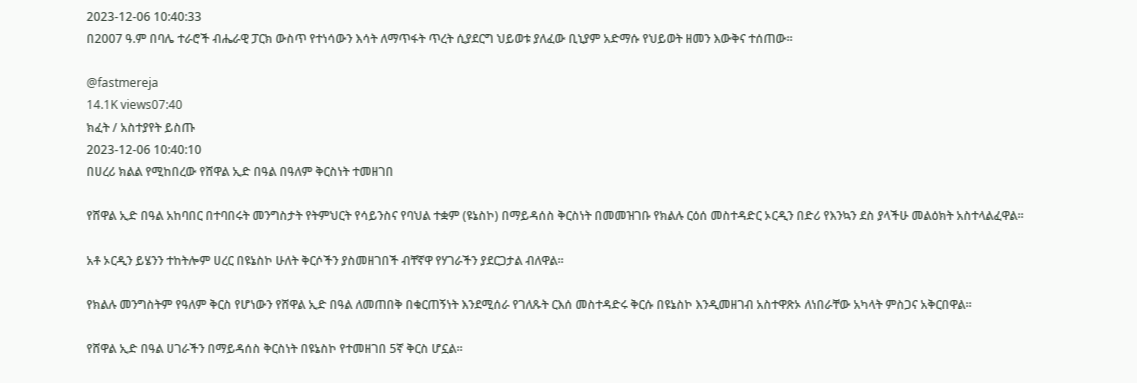2023-12-06 10:40:33
በ2007 ዓ.ም በባሌ ተራሮች ብሔራዊ ፓርክ ውስጥ የተነሳውን እሳት ለማጥፋት ጥረት ሲያደርግ ህይወቱ ያለፈው ቢኒያም አድማሱ የህይወት ዘመን እውቅና ተሰጠው።

@fastmereja
14.1K views07:40
ክፈት / አስተያየት ይስጡ
2023-12-06 10:40:10
በሀረሪ ክልል የሚከበረው የሸዋል ኢድ በዓል በዓለም ቅርስነት ተመዘገበ

የሸዋል ኢድ በዓል አከባበር በተባበሩት መንግስታት የትምህርት የሳይንስና የባህል ተቋም (ዩኔስኮ) በማይዳሰስ ቅርስነት በመመዝገቡ የክልሉ ርዕሰ መስተዳድር ኦርዲን በድሪ የእንኳን ደስ ያላችሁ መልዕክት አስተላልፈዋል።

አቶ ኦርዲን ይሄንን ተከትሎም ሀረር በዩኔስኮ ሁለት ቅርሶችን ያስመዘገበች ብቸኛዋ የሃገራችን ያደርጋታል ብለዋል።

የክልሉ መንግስትም የዓለም ቅርስ የሆነውን የሸዋል ኢድ በዓል ለመጠበቅ በቁርጠኝነት እንደሚሰራ የገለጹት ርእሰ መስተዳድሩ ቅርሱ በዩኔስኮ እንዲመዘገብ አስተዋጽኦ ለነበራቸው አካላት ምስጋና አቅርበዋል።

የሸዋል ኢድ በዓል ሀገራችን በማይዳሰስ ቅርስነት በዩኔስኮ የተመዘገበ 5ኛ ቅርስ ሆኗል።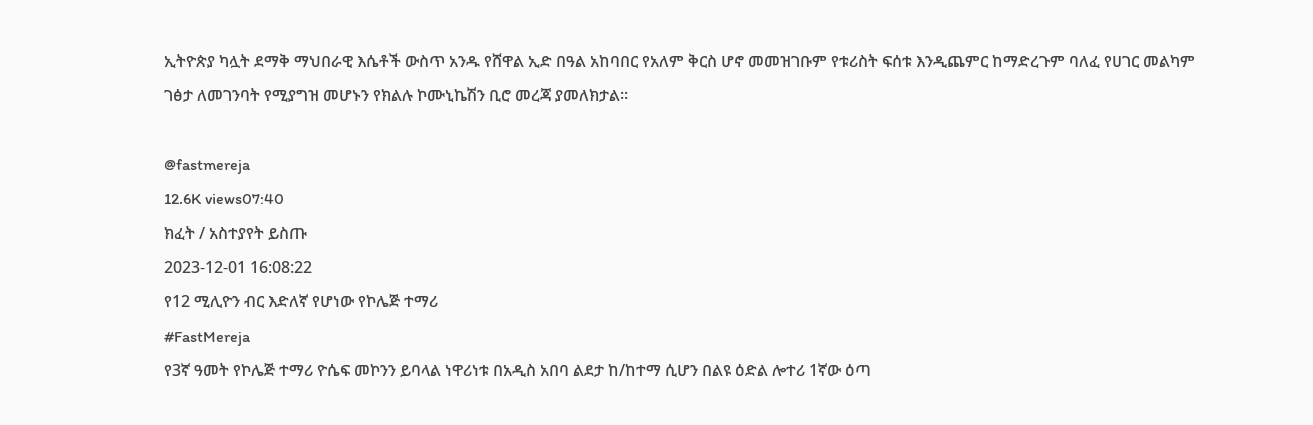ኢትዮጵያ ካሏት ደማቅ ማህበራዊ እሴቶች ውስጥ አንዱ የሸዋል ኢድ በዓል አከባበር የአለም ቅርስ ሆኖ መመዝገቡም የቱሪስት ፍሰቱ እንዲጨምር ከማድረጉም ባለፈ የሀገር መልካም ገፅታ ለመገንባት የሚያግዝ መሆኑን የክልሉ ኮሙኒኬሽን ቢሮ መረጃ ያመለክታል።

@fastmereja
12.6K views07:40
ክፈት / አስተያየት ይስጡ
2023-12-01 16:08:22
የ12 ሚሊዮን ብር እድለኛ የሆነው የኮሌጅ ተማሪ
#FastMereja
የ3ኛ ዓመት የኮሌጅ ተማሪ ዮሴፍ መኮንን ይባላል ነዋሪነቱ በአዲስ አበባ ልደታ ከ/ከተማ ሲሆን በልዩ ዕድል ሎተሪ 1ኛው ዕጣ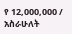የ 12,000,000 / አስራሁለት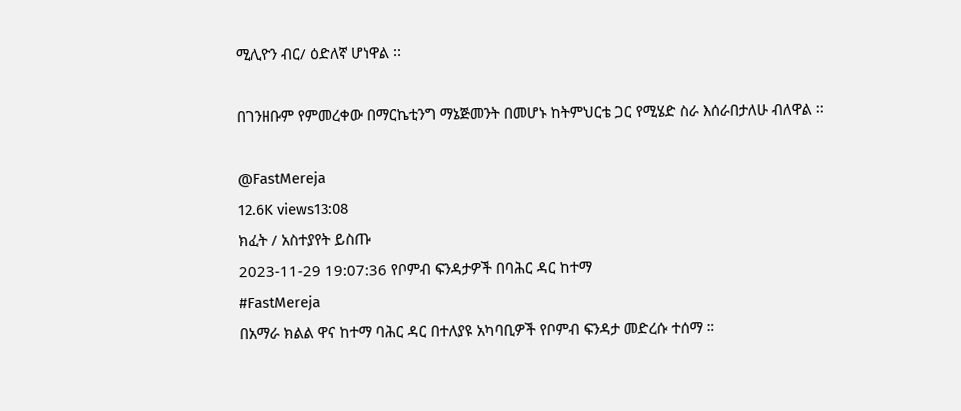ሚሊዮን ብር/ ዕድለኛ ሆነዋል ፡፡

በገንዘቡም የምመረቀው በማርኬቲንግ ማኔጅመንት በመሆኑ ከትምህርቴ ጋር የሚሄድ ስራ እሰራበታለሁ ብለዋል ፡፡

@FastMereja
12.6K views13:08
ክፈት / አስተያየት ይስጡ
2023-11-29 19:07:36 የቦምብ ፍንዳታዎች በባሕር ዳር ከተማ
#FastMereja
በአማራ ክልል ዋና ከተማ ባሕር ዳር በተለያዩ አካባቢዎች የቦምብ ፍንዳታ መድረሱ ተሰማ ።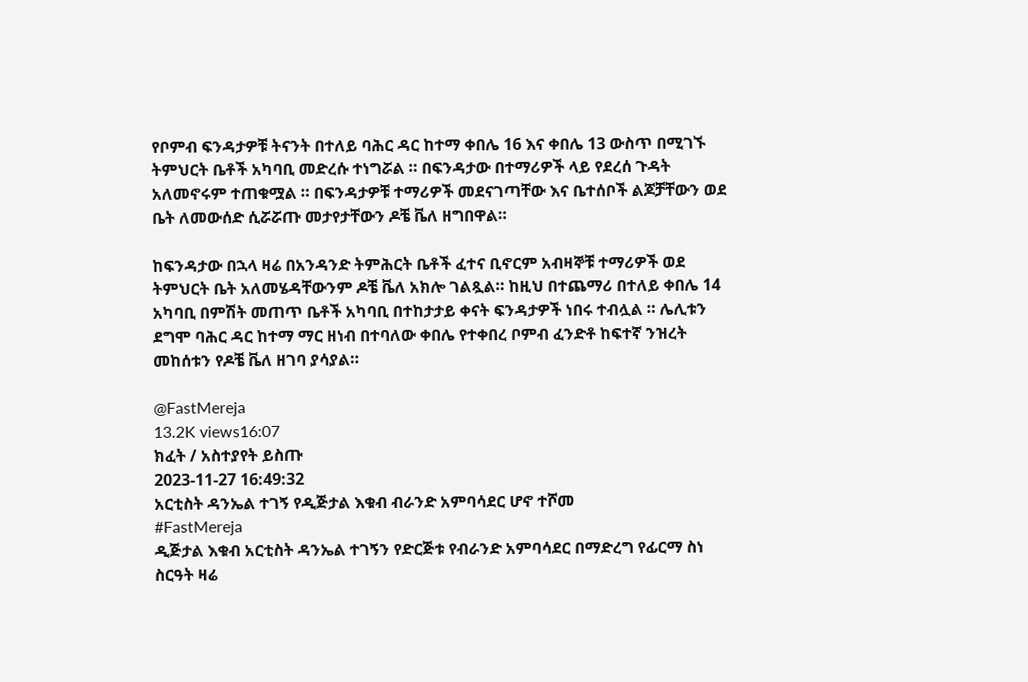የቦምብ ፍንዳታዎቹ ትናንት በተለይ ባሕር ዳር ከተማ ቀበሌ 16 እና ቀበሌ 13 ውስጥ በሚገኙ ትምህርት ቤቶች አካባቢ መድረሱ ተነግሯል ። በፍንዳታው በተማሪዎች ላይ የደረሰ ጉዳት አለመኖሩም ተጠቁሟል ። በፍንዳታዎቹ ተማሪዎች መደናገጣቸው እና ቤተሰቦች ልጆቻቸውን ወደ ቤት ለመውሰድ ሲሯሯጡ መታየታቸውን ዶቼ ቬለ ዘግበዋል።

ከፍንዳታው በኋላ ዛሬ በአንዳንድ ትምሕርት ቤቶች ፈተና ቢኖርም አብዛኞቹ ተማሪዎች ወደ ትምህርት ቤት አለመሄዳቸውንም ዶቼ ቬለ አክሎ ገልጿል። ከዚህ በተጨማሪ በተለይ ቀበሌ 14 አካባቢ በምሽት መጠጥ ቤቶች አካባቢ በተከታታይ ቀናት ፍንዳታዎች ነበሩ ተብሏል ። ሌሊቱን ደግሞ ባሕር ዳር ከተማ ማር ዘነብ በተባለው ቀበሌ የተቀበረ ቦምብ ፈንድቶ ከፍተኛ ንዝረት መከሰቱን የዶቼ ቬለ ዘገባ ያሳያል።

@FastMereja
13.2K views16:07
ክፈት / አስተያየት ይስጡ
2023-11-27 16:49:32
አርቲስት ዳንኤል ተገኝ የዲጅታል እቁብ ብራንድ አምባሳደር ሆኖ ተሾመ
#FastMereja
ዲጅታል እቁብ አርቲስት ዳንኤል ተገኝን የድርጅቱ የብራንድ አምባሳደር በማድረግ የፊርማ ስነ ስርዓት ዛሬ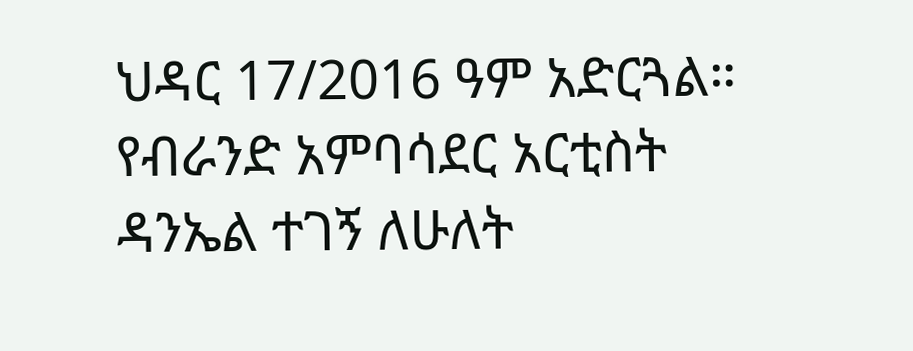ህዳር 17/2016 ዓም አድርጓል። የብራንድ አምባሳደር አርቲስት ዳንኤል ተገኝ ለሁለት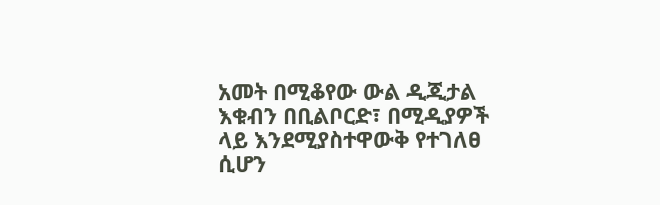አመት በሚቆየው ውል ዲጂታል እቁብን በቢልቦርድ፣ በሚዲያዎች ላይ እንደሚያስተዋውቅ የተገለፀ ሲሆን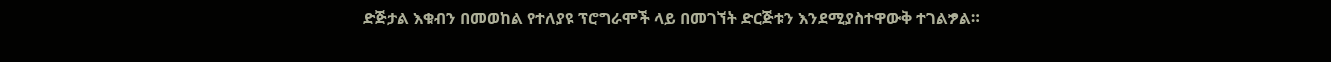ድጅታል እቁብን በመወከል የተለያዩ ፕሮግራሞች ላይ በመገኘት ድርጅቱን እንደሚያስተዋውቅ ተገልፇል።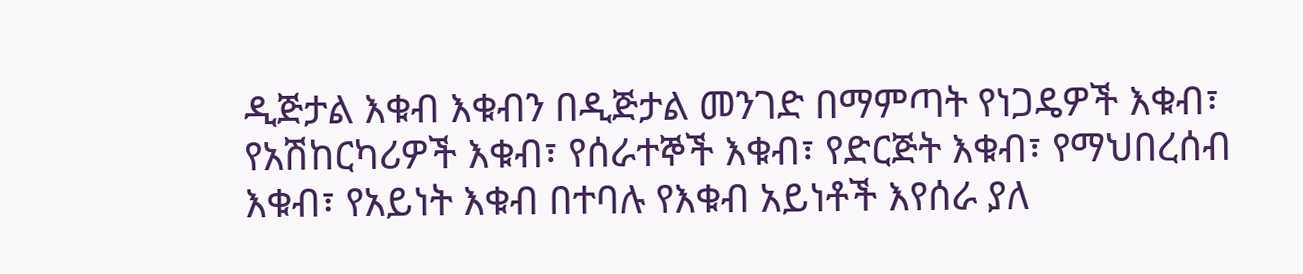ዲጅታል እቁብ እቁብን በዲጅታል መንገድ በማምጣት የነጋዴዎች እቁብ፣ የአሽከርካሪዎች እቁብ፣ የሰራተኞች እቁብ፣ የድርጅት እቁብ፣ የማህበረሰብ እቁብ፣ የአይነት እቁብ በተባሉ የእቁብ አይነቶች እየሰራ ያለ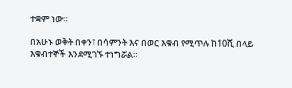ተቋም ነው።

በአሁኑ ወቅት በቀን፣ በሳምንት እና በወር እቁብ የሚጥሉ ከ10ሺ በላይ እቁብተኞች እንደሚገኙ ተነግሯል።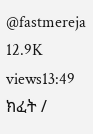@fastmereja
12.9K views13:49
ክፈት /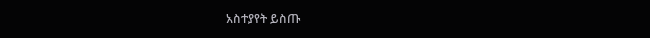አስተያየት ይስጡ